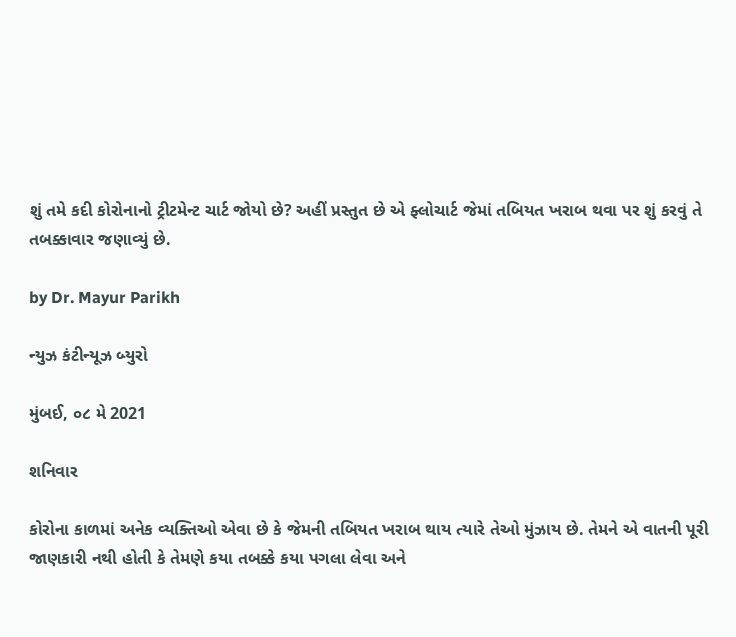શું તમે કદી કોરોનાનો ટ્રીટમેન્ટ ચાર્ટ જોયો છે? અહીં પ્રસ્તુત છે એ ફ્લોચાર્ટ જેમાં તબિયત ખરાબ થવા પર શું કરવું તે તબક્કાવાર જણાવ્યું છે.

by Dr. Mayur Parikh

ન્યુઝ કંટીન્યૂઝ બ્યુરો

મુંબઈ, ૦૮ મે 2021

શનિવાર

કોરોના કાળમાં અનેક વ્યક્તિઓ એવા છે કે જેમની તબિયત ખરાબ થાય ત્યારે તેઓ મુંઝાય છે. તેમને એ વાતની પૂરી જાણકારી નથી હોતી કે તેમણે કયા તબક્કે કયા પગલા લેવા અને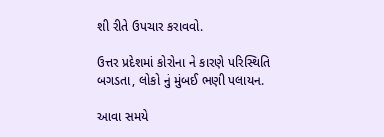શી રીતે ઉપચાર કરાવવો.

ઉત્તર પ્રદેશમાં કોરોના ને કારણે પરિસ્થિતિ બગડતા, લોકો નું મુંબઈ ભણી પલાયન.

આવા સમયે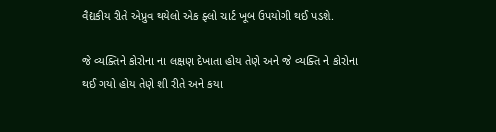વૈદ્યકીય રીતે એપ્રુવ થયેલો એક ફ્લો ચાર્ટ ખૂબ ઉપયોગી થઈ પડશે.

જે વ્યક્તિને કોરોના ના લક્ષણ દેખાતા હોય તેણે અને જે વ્યક્તિ ને કોરોના થઈ ગયો હોય તેણે શી રીતે અને કયા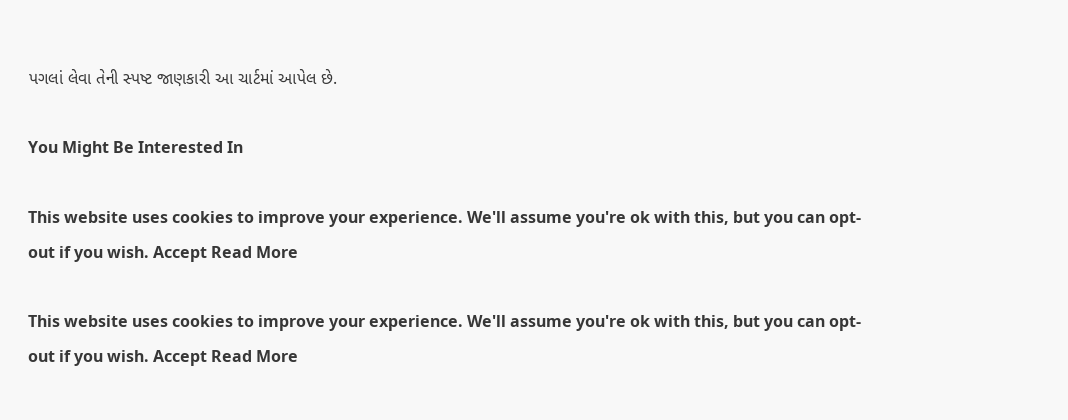પગલાં લેવા તેની સ્પષ્ટ જાણકારી આ ચાર્ટમાં આપેલ છે.

You Might Be Interested In

This website uses cookies to improve your experience. We'll assume you're ok with this, but you can opt-out if you wish. Accept Read More

This website uses cookies to improve your experience. We'll assume you're ok with this, but you can opt-out if you wish. Accept Read More